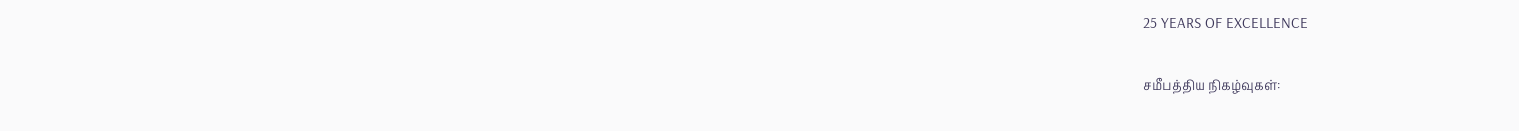25 YEARS OF EXCELLENCE

சமீபத்திய நிகழ்வுகள்: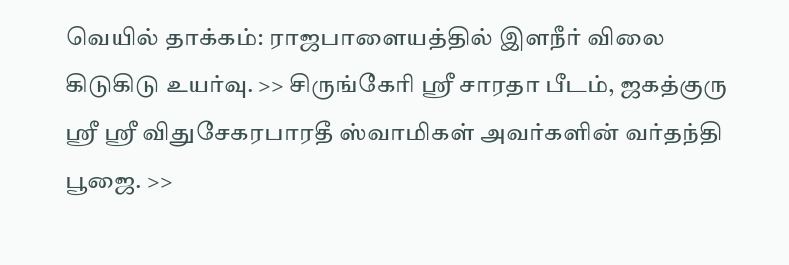வெயில் தாக்கம்: ராஜபாளையத்தில் இளநீர் விலை கிடுகிடு உயர்வு. >> சிருங்கேரி ஸ்ரீ சாரதா பீடம், ஜகத்குரு ஸ்ரீ ஸ்ரீ விதுசேகரபாரதீ ஸ்வாமிகள் அவர்களின் வர்தந்தி பூஜை. >>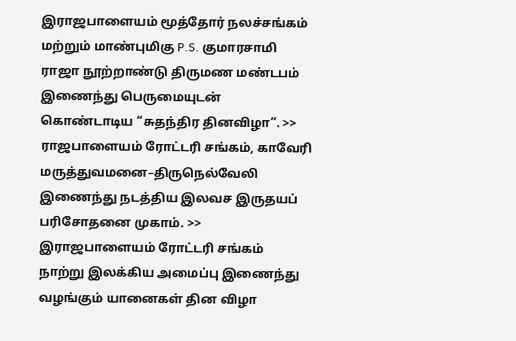இராஜபாளையம் மூத்தோர் நலச்சங்கம் மற்றும் மாண்புமிகு P.S. குமாரசாமி ராஜா நூற்றாண்டு திருமண மண்டபம் இணைந்து பெருமையுடன் கொண்டாடிய “சுதந்திர தினவிழா”. >> ராஜபாளையம் ரோட்டரி சங்கம், காவேரி மருத்துவமனை–திருநெல்வேலி இணைந்து நடத்திய இலவச இருதயப் பரிசோதனை முகாம். >> இராஜபாளையம் ரோட்டரி சங்கம் நாற்று இலக்கிய அமைப்பு இணைந்து வழங்கும் யானைகள் தின விழா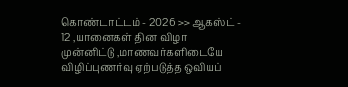கொண்டாட்டம் - 2026 >> ஆகஸ்ட் - 12 ,யானைகள் தின விழா முன்னிட்டு ,மாணவர்களிடையே விழிப்புணர்வு ஏற்படுத்த ஒவியப்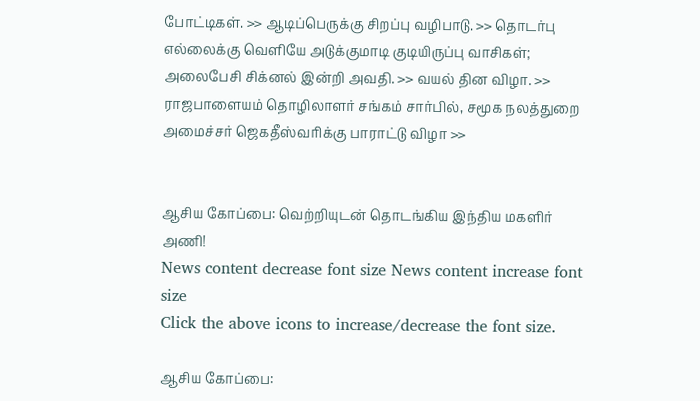போட்டிகள். >> ஆடிப்பெருக்கு சிறப்பு வழிபாடு. >> தொடர்பு எல்லைக்கு வெளியே அடுக்குமாடி குடியிருப்பு வாசிகள்; அலைபேசி சிக்னல் இன்றி அவதி. >> வயல் தின விழா. >> ராஜபாளையம் தொழிலாளர் சங்கம் சார்பில், சமூக நலத்துறை அமைச்சர் ஜெகதீஸ்வரிக்கு பாராட்டு விழா >>


ஆசிய கோப்பை: வெற்றியுடன் தொடங்கிய இந்திய மகளிர் அணி!
News content decrease font size News content increase font size
Click the above icons to increase/decrease the font size.

ஆசிய கோப்பை: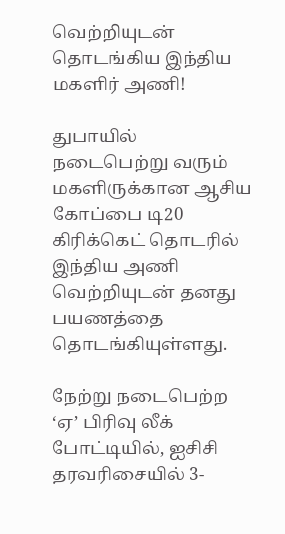வெற்றியுடன் தொடங்கிய இந்திய மகளிர் அணி!

துபாயில் நடைபெற்று வரும் மகளிருக்கான ஆசிய கோப்பை டி20 கிரிக்கெட் தொடரில் இந்திய அணி வெற்றியுடன் தனது பயணத்தை தொடங்கியுள்ளது.

நேற்று நடைபெற்ற ‘ஏ’ பிரிவு லீக் போட்டியில், ஐசிசி தரவரிசையில் 3-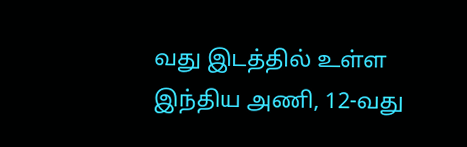வது இடத்தில் உள்ள இந்திய அணி, 12-வது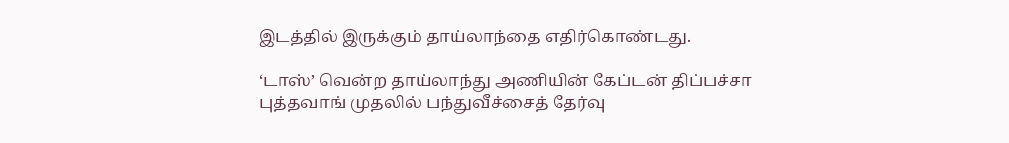இடத்தில் இருக்கும் தாய்லாந்தை எதிர்கொண்டது.

‘டாஸ்’ வென்ற தாய்லாந்து அணியின் கேப்டன் திப்பச்சா புத்தவாங் முதலில் பந்துவீச்சைத் தேர்வு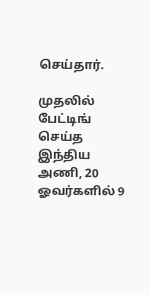செய்தார்.

முதலில் பேட்டிங் செய்த இந்திய அணி, 20 ஓவர்களில் 9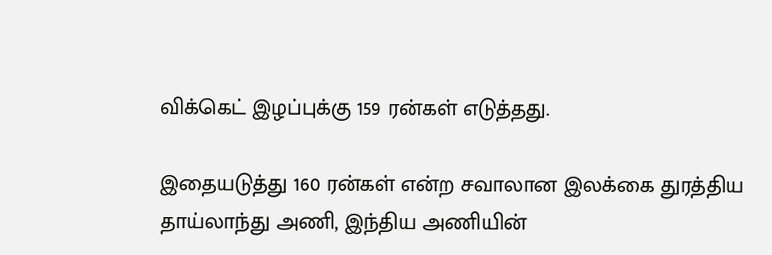விக்கெட் இழப்புக்கு 159 ரன்கள் எடுத்தது.

இதையடுத்து 160 ரன்கள் என்ற சவாலான இலக்கை துரத்திய தாய்லாந்து அணி, இந்திய அணியின்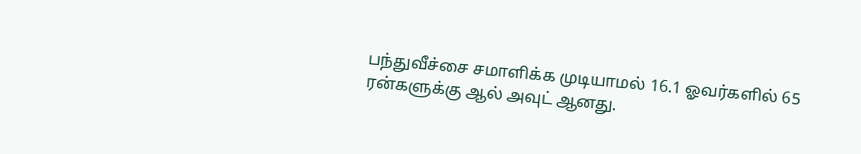பந்துவீச்சை சமாளிக்க முடியாமல் 16.1 ஓவர்களில் 65 ரன்களுக்கு ஆல் அவுட் ஆனது.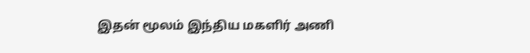இதன் மூலம் இந்திய மகளிர் அணி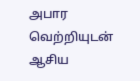அபார வெற்றியுடன் ஆசிய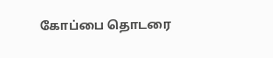கோப்பை தொடரை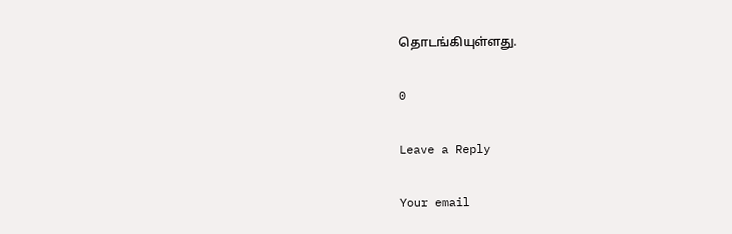தொடங்கியுள்ளது.

0

Leave a Reply

Your email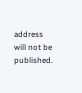address will not be published.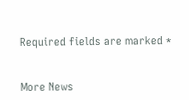Required fields are marked *


More News